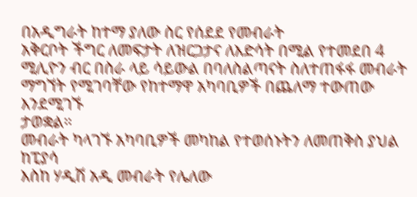በአዲግራት ከተማ ያለው ስር የሰደደ የመብራት
አቅርቦት ችግር ለመፍታት ለዝርጋታና ለእድሳት በሚል የተመደበ 4
ሚሊዮን ብር በስራ ላይ ሳይውል በባለስልጣናት ስለተጠፋፋ መብራት ማግኘት የሚገባቸው የከተማዋ አካባቢዎች በጨለማ ተውጠው እንደሚገኙ
ታወቋል።
መብራት ካላገኙ አካባቢዎች መካከል የተወሰኑትን ለመጠቅስ ያህል ከፒያሳ
እስከ ሃዲሽ አዲ መብራት የሌለው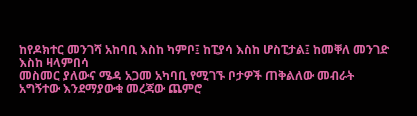ከየዶክተር መንገሻ አከባቢ እስከ ካምቦ፤ ከፒያሳ እስከ ሆስፒታል፤ ከመቐለ መንገድ እስከ ዛላምበሳ
መስመር ያለውና ሜዳ አጋመ አካባቢ የሚገኙ ቦታዎች ጠቅልለው መብራት አግኝተው እንደማያውቁ መረጃው ጨምሮ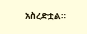አስረድቷል።